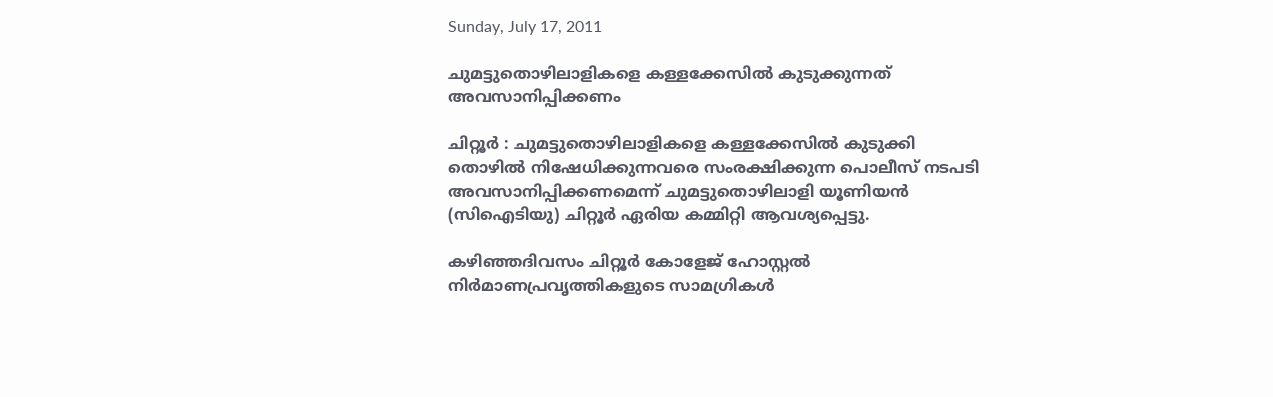Sunday, July 17, 2011

ചുമട്ടുതൊഴിലാളികളെ കള്ളക്കേസില്‍ കുടുക്കുന്നത് അവസാനിപ്പിക്കണം

ചിറ്റൂര്‍ : ചുമട്ടുതൊഴിലാളികളെ കള്ളക്കേസില്‍ കുടുക്കി തൊഴില്‍ നിഷേധിക്കുന്നവരെ സംരക്ഷിക്കുന്ന പൊലീസ് നടപടി അവസാനിപ്പിക്കണമെന്ന് ചുമട്ടുതൊഴിലാളി യൂണിയന്‍ (സിഐടിയു) ചിറ്റൂര്‍ ഏരിയ കമ്മിറ്റി ആവശ്യപ്പെട്ടു.

കഴിഞ്ഞദിവസം ചിറ്റൂര്‍ കോളേജ് ഹോസ്റ്റല്‍ നിര്‍മാണപ്രവൃത്തികളുടെ സാമഗ്രികള്‍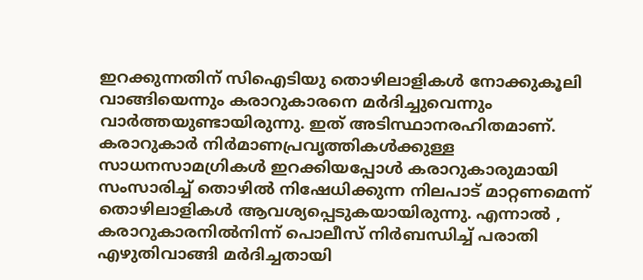ഇറക്കുന്നതിന് സിഐടിയു തൊഴിലാളികള്‍ നോക്കുകൂലി വാങ്ങിയെന്നും കരാറുകാരനെ മര്‍ദിച്ചുവെന്നും വാര്‍ത്തയുണ്ടായിരുന്നു. ഇത് അടിസ്ഥാനരഹിതമാണ്. കരാറുകാര്‍ നിര്‍മാണപ്രവൃത്തികള്‍ക്കുള്ള സാധനസാമഗ്രികള്‍ ഇറക്കിയപ്പോള്‍ കരാറുകാരുമായി സംസാരിച്ച് തൊഴില്‍ നിഷേധിക്കുന്ന നിലപാട് മാറ്റണമെന്ന് തൊഴിലാളികള്‍ ആവശ്യപ്പെടുകയായിരുന്നു. എന്നാല്‍ , കരാറുകാരനില്‍നിന്ന് പൊലീസ് നിര്‍ബന്ധിച്ച് പരാതി എഴുതിവാങ്ങി മര്‍ദിച്ചതായി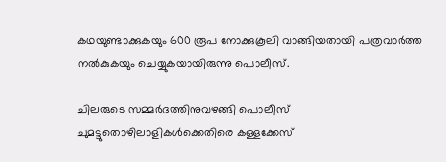കഥയുണ്ടാക്കുകയും 600 രൂപ നോക്കുകൂലി വാങ്ങിയതായി പത്രവാര്‍ത്ത നല്‍കുകയും ചെയ്യുകയായിരുന്നു പൊലീസ്.

ചിലരുടെ സമ്മര്‍ദത്തിനുവഴങ്ങി പൊലീസ് ചുമട്ടുതൊഴിലാളികള്‍ക്കെതിരെ കള്ളക്കേസ്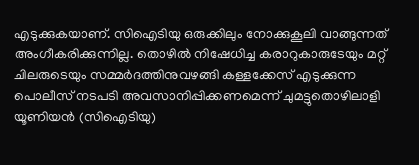എടുക്കുകയാണ്. സിഐടിയു ഒരുക്കിലും നോക്കുകൂലി വാങ്ങുന്നത് അംഗീകരിക്കുന്നില്ല. തൊഴില്‍ നിഷേധിച്ച കരാറുകാരുടേയും മറ്റ് ചിലരുടെയും സമ്മര്‍ദത്തിനുവഴങ്ങി കള്ളക്കേസ് എടുക്കുന്ന പൊലീസ് നടപടി അവസാനിപ്പിക്കണമെന്ന് ചുമട്ടുതൊഴിലാളി യൂണിയന്‍ (സിഐടിയു)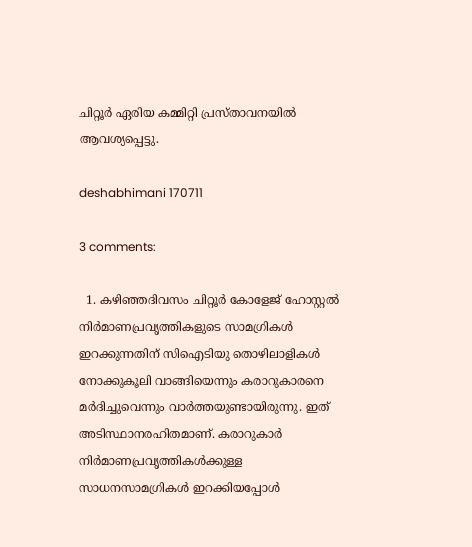ചിറ്റൂര്‍ ഏരിയ കമ്മിറ്റി പ്രസ്താവനയില്‍ ആവശ്യപ്പെട്ടു.

deshabhimani 170711

3 comments:

  1. കഴിഞ്ഞദിവസം ചിറ്റൂര്‍ കോളേജ് ഹോസ്റ്റല്‍ നിര്‍മാണപ്രവൃത്തികളുടെ സാമഗ്രികള്‍ ഇറക്കുന്നതിന് സിഐടിയു തൊഴിലാളികള്‍ നോക്കുകൂലി വാങ്ങിയെന്നും കരാറുകാരനെ മര്‍ദിച്ചുവെന്നും വാര്‍ത്തയുണ്ടായിരുന്നു. ഇത് അടിസ്ഥാനരഹിതമാണ്. കരാറുകാര്‍ നിര്‍മാണപ്രവൃത്തികള്‍ക്കുള്ള സാധനസാമഗ്രികള്‍ ഇറക്കിയപ്പോള്‍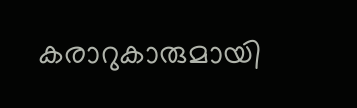കരാറുകാരുമായി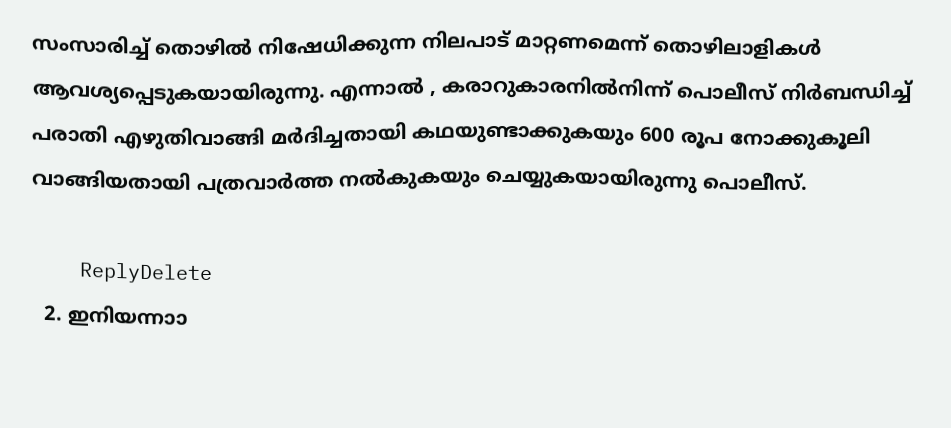സംസാരിച്ച് തൊഴില്‍ നിഷേധിക്കുന്ന നിലപാട് മാറ്റണമെന്ന് തൊഴിലാളികള്‍ ആവശ്യപ്പെടുകയായിരുന്നു. എന്നാല്‍ , കരാറുകാരനില്‍നിന്ന് പൊലീസ് നിര്‍ബന്ധിച്ച് പരാതി എഴുതിവാങ്ങി മര്‍ദിച്ചതായി കഥയുണ്ടാക്കുകയും 600 രൂപ നോക്കുകൂലി വാങ്ങിയതായി പത്രവാര്‍ത്ത നല്‍കുകയും ചെയ്യുകയായിരുന്നു പൊലീസ്.

    ReplyDelete
  2. ഇനിയന്നാ‍ാ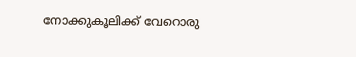നോക്കുകൂലിക്ക് വേറൊരു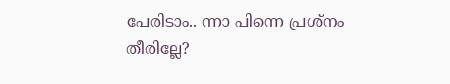പേരിടാം.. ന്നാ പിന്നെ പ്രശ്നം തീരില്ലേ?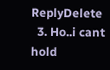ReplyDelete
  3. Ho..i cant hold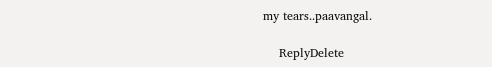my tears..paavangal.

    ReplyDelete